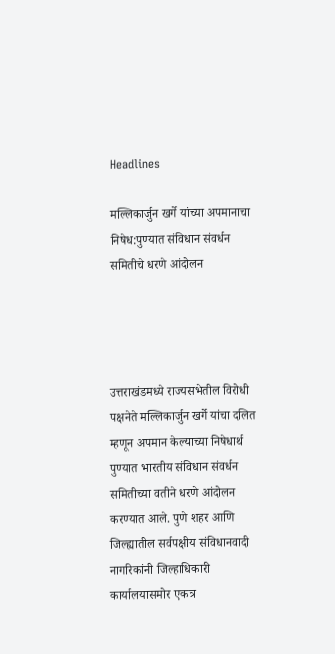Headlines

मल्लिकार्जुन खर्गे यांच्या अपमानाचा निषेध:पुण्यात संविधान संवर्धन समितीचे धरणे आंदोलन




उत्तराखंडमध्ये राज्यसभेतील विरोधी पक्षनेते मल्लिकार्जुन खर्गे यांचा दलित म्हणून अपमान केल्याच्या निषेधार्थ पुण्यात भारतीय संविधान संवर्धन समितीच्या वतीने धरणे आंदोलन करण्यात आले. पुणे शहर आणि जिल्ह्यातील सर्वपक्षीय संविधानवादी नागरिकांनी जिल्हाधिकारी कार्यालयासमोर एकत्र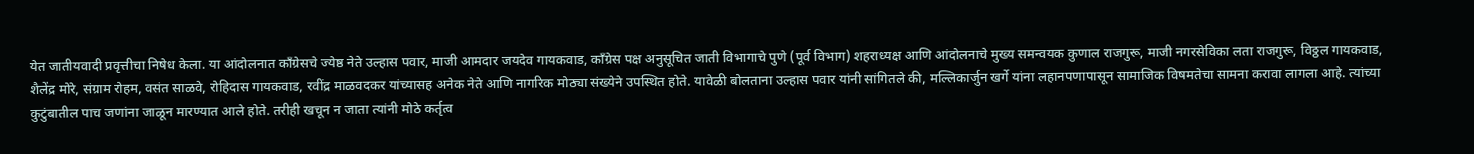येत जातीयवादी प्रवृत्तीचा निषेध केला. या आंदोलनात काँग्रेसचे ज्येष्ठ नेते उल्हास पवार, माजी आमदार जयदेव गायकवाड, काँग्रेस पक्ष अनुसूचित जाती विभागाचे पुणे (पूर्व विभाग) शहराध्यक्ष आणि आंदोलनाचे मुख्य समन्वयक कुणाल राजगुरू, माजी नगरसेविका लता राजगुरू, विठ्ठल गायकवाड, शैलेंद्र मोरे, संग्राम रोहम, वसंत साळवे, रोहिदास गायकवाड, रवींद्र माळवदकर यांच्यासह अनेक नेते आणि नागरिक मोठ्या संख्येने उपस्थित होते. यावेळी बोलताना उल्हास पवार यांनी सांगितले की, मल्लिकार्जुन खर्गे यांना लहानपणापासून सामाजिक विषमतेचा सामना करावा लागला आहे. त्यांच्या कुटुंबातील पाच जणांना जाळून मारण्यात आले होते. तरीही खचून न जाता त्यांनी मोठे कर्तृत्व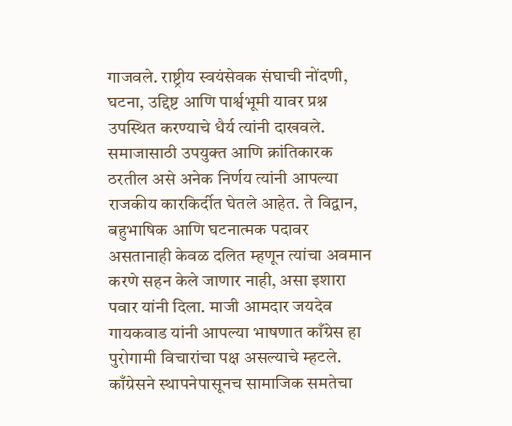गाजवले. राष्ट्रीय स्वयंसेवक संघाची नोंदणी, घटना, उद्दिष्ट आणि पार्श्वभूमी यावर प्रश्न उपस्थित करण्याचे धैर्य त्यांनी दाखवले. समाजासाठी उपयुक्त आणि क्रांतिकारक ठरतील असे अनेक निर्णय त्यांनी आपल्या राजकीय कारकिर्दीत घेतले आहेत. ते विद्वान, बहुभाषिक आणि घटनात्मक पदावर असतानाही केवळ दलित म्हणून त्यांचा अवमान करणे सहन केले जाणार नाही, असा इशारा पवार यांनी दिला. माजी आमदार जयदेव गायकवाड यांनी आपल्या भाषणात काँग्रेस हा पुरोगामी विचारांचा पक्ष असल्याचे म्हटले. काँग्रेसने स्थापनेपासूनच सामाजिक समतेचा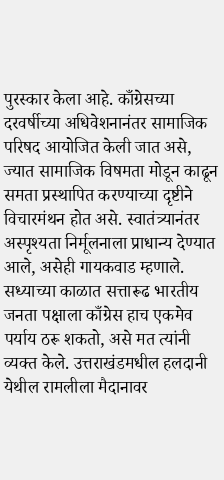पुरस्कार केला आहे. काँग्रेसच्या दरवर्षीच्या अधिवेशनानंतर सामाजिक परिषद आयोजित केली जात असे, ज्यात सामाजिक विषमता मोडून काढून समता प्रस्थापित करण्याच्या दृष्टीने विचारमंथन होत असे. स्वातंत्र्यानंतर अस्पृश्यता निर्मूलनाला प्राधान्य देण्यात आले, असेही गायकवाड म्हणाले. सध्याच्या काळात सत्तारूढ भारतीय जनता पक्षाला काँग्रेस हाच एकमेव पर्याय ठरू शकतो, असे मत त्यांनी व्यक्त केले. उत्तराखंडमधील हलदानी येथील रामलीला मैदानावर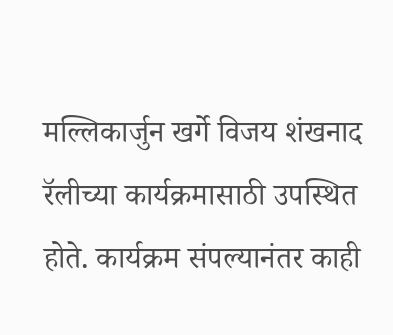मल्लिकार्जुन खर्गे विजय शंखनाद रॅलीच्या कार्यक्रमासाठी उपस्थित होते. कार्यक्रम संपल्यानंतर काही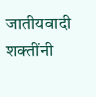जातीयवादी शक्तींनी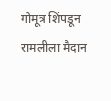गोमूत्र शिंपडून रामलीला मैदान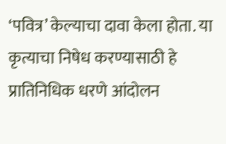‘पवित्र’ केल्याचा दावा केला होता. या कृत्याचा निषेध करण्यासाठी हे प्रातिनिधिक धरणे आंदोलन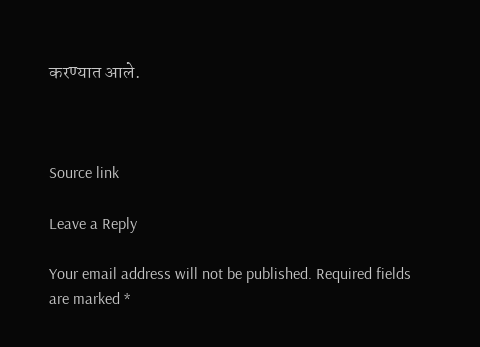करण्यात आले.



Source link

Leave a Reply

Your email address will not be published. Required fields are marked *